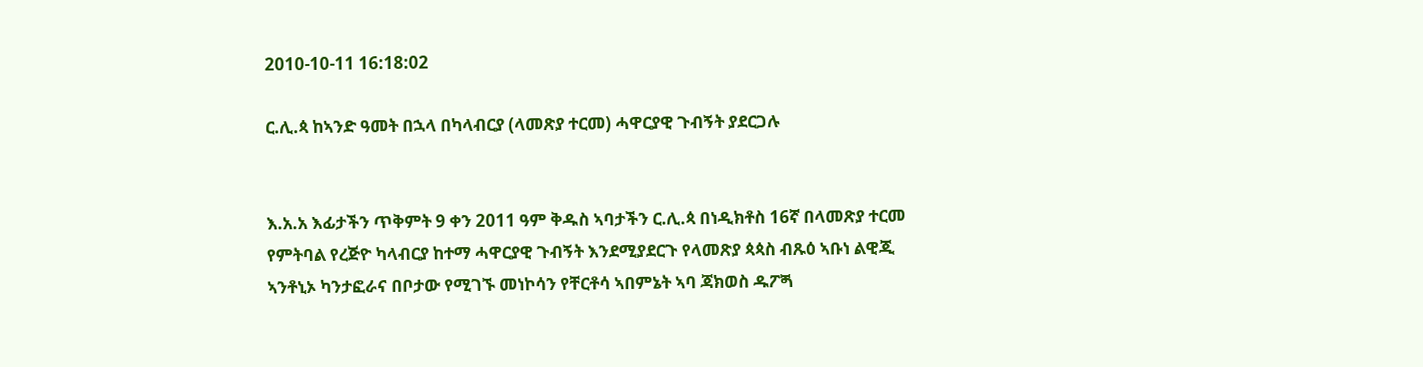2010-10-11 16:18:02

ር.ሊ.ጳ ከኣንድ ዓመት በኋላ በካላብርያ (ላመጽያ ተርመ) ሓዋርያዊ ጉብኝት ያደርጋሉ


እ.አ.አ እፊታችን ጥቅምት 9 ቀን 2011 ዓም ቅዱስ ኣባታችን ር.ሊ.ጳ በነዲክቶስ 16ኛ በላመጽያ ተርመ የምትባል የረጅዮ ካላብርያ ከተማ ሓዋርያዊ ጉብኝት እንደሚያደርጉ የላመጽያ ጳጳስ ብጹዕ ኣቡነ ልዊጂ ኣንቶኒኦ ካንታፎራና በቦታው የሚገኙ መነኮሳን የቸርቶሳ ኣበምኔት ኣባ ጃክወስ ዱፖጝ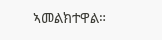ኣመልክተዋል።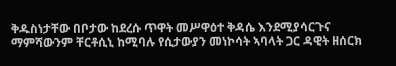ቅዱስነታቸው በቦታው ከደረሱ ጥዋት መሥዋዕተ ቅዳሴ እንደሚያሳርጉና ማምሻውንም ቸርቶሲኒ ከሚባሉ የሲታውያን መነኮሳት ኣባላት ጋር ዳዊት ዘሰርክ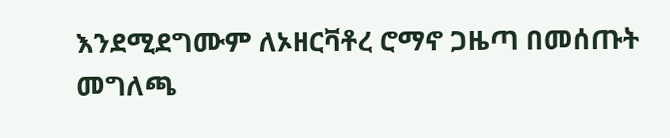እንደሚደግሙም ለኦዘርቫቶረ ሮማኖ ጋዜጣ በመሰጡት መግለጫ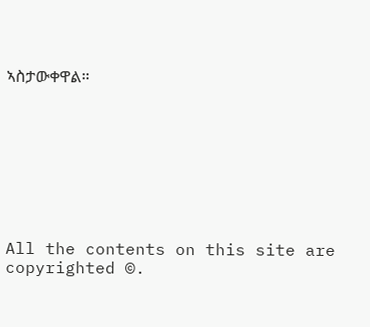ኣስታውቀዋል።








All the contents on this site are copyrighted ©.